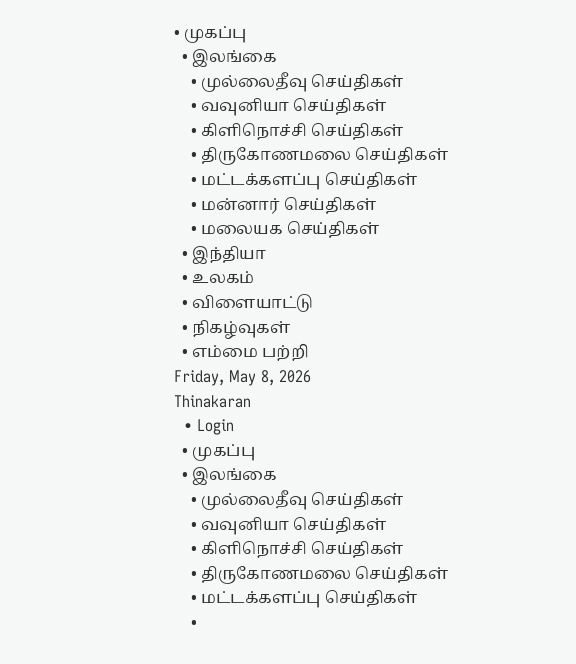• முகப்பு
  • இலங்கை
    • முல்லைதீவு செய்திகள்
    • வவுனியா செய்திகள்
    • கிளிநொச்சி செய்திகள்
    • திருகோணமலை செய்திகள்
    • மட்டக்களப்பு செய்திகள்
    • மன்னார் செய்திகள்
    • மலையக செய்திகள்
  • இந்தியா
  • உலகம்
  • விளையாட்டு
  • நிகழ்வுகள்
  • எம்மை பற்றி
Friday, May 8, 2026
Thinakaran
  • Login
  • முகப்பு
  • இலங்கை
    • முல்லைதீவு செய்திகள்
    • வவுனியா செய்திகள்
    • கிளிநொச்சி செய்திகள்
    • திருகோணமலை செய்திகள்
    • மட்டக்களப்பு செய்திகள்
    •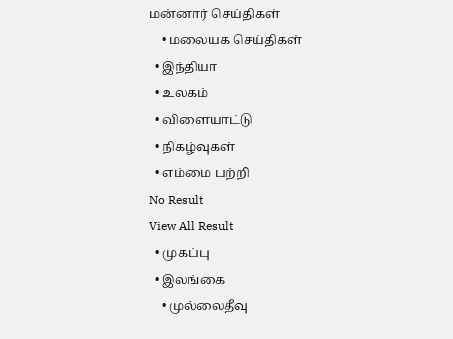மன்னார் செய்திகள்
    • மலையக செய்திகள்
  • இந்தியா
  • உலகம்
  • விளையாட்டு
  • நிகழ்வுகள்
  • எம்மை பற்றி
No Result
View All Result
  • முகப்பு
  • இலங்கை
    • முல்லைதீவு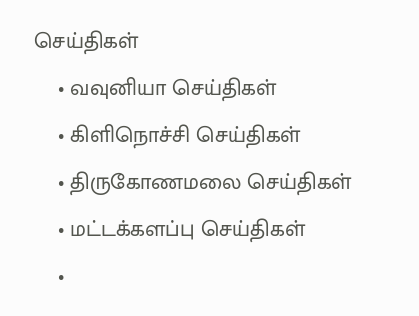செய்திகள்
    • வவுனியா செய்திகள்
    • கிளிநொச்சி செய்திகள்
    • திருகோணமலை செய்திகள்
    • மட்டக்களப்பு செய்திகள்
    •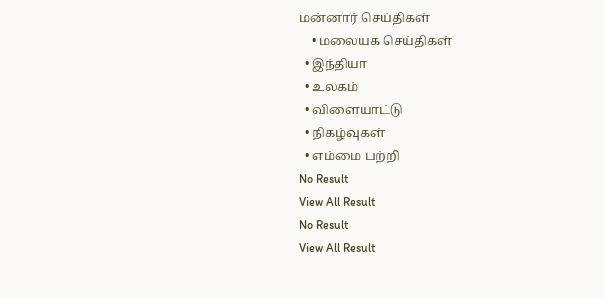மன்னார் செய்திகள்
    • மலையக செய்திகள்
  • இந்தியா
  • உலகம்
  • விளையாட்டு
  • நிகழ்வுகள்
  • எம்மை பற்றி
No Result
View All Result
No Result
View All Result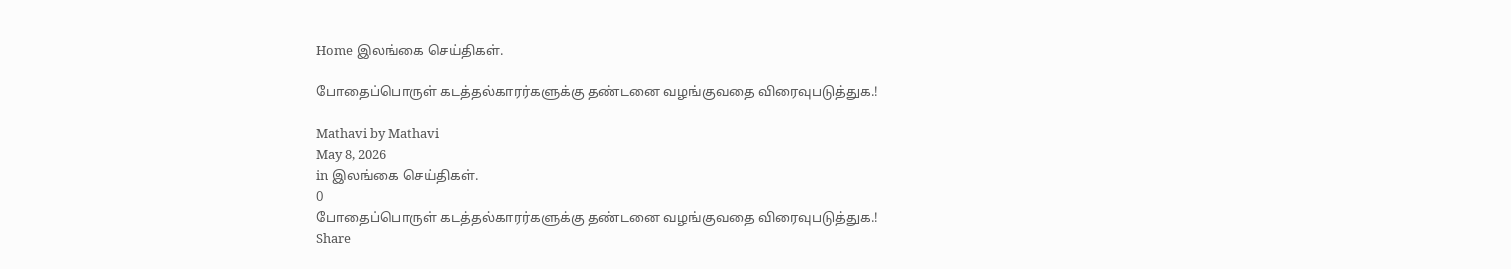Home இலங்கை செய்திகள்.

போதைப்பொருள் கடத்தல்காரர்களுக்கு தண்டனை வழங்குவதை விரைவுபடுத்துக.!

Mathavi by Mathavi
May 8, 2026
in இலங்கை செய்திகள்.
0
போதைப்பொருள் கடத்தல்காரர்களுக்கு தண்டனை வழங்குவதை விரைவுபடுத்துக.!
Share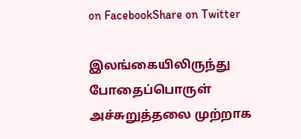on FacebookShare on Twitter

இலங்கையிலிருந்து போதைப்பொருள் அச்சுறுத்தலை முற்றாக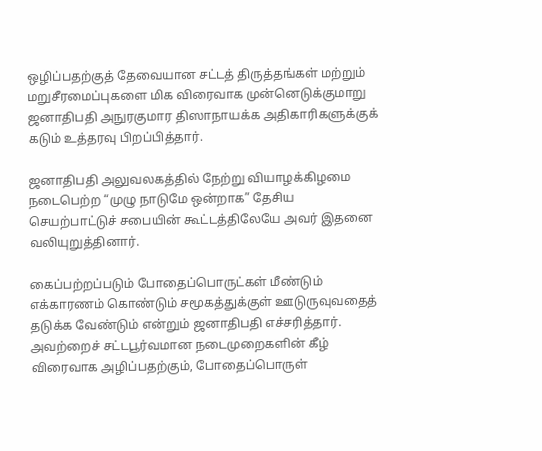ஒழிப்பதற்குத் தேவையான சட்டத் திருத்தங்கள் மற்றும் மறுசீரமைப்புகளை மிக விரைவாக முன்னெடுக்குமாறு ஜனாதிபதி அநுரகுமார திஸாநாயக்க அதிகாரிகளுக்குக் கடும் உத்தரவு பிறப்பித்தார்.

ஜனாதிபதி அலுவலகத்தில் நேற்று வியாழக்கிழமை நடைபெற்ற “முழு நாடுமே ஒன்றாக” தேசிய செயற்பாட்டுச் சபையின் கூட்டத்திலேயே அவர் இதனை வலியுறுத்தினார்.

கைப்பற்றப்படும் போதைப்பொருட்கள் மீண்டும் எக்காரணம் கொண்டும் சமூகத்துக்குள் ஊடுருவுவதைத் தடுக்க வேண்டும் என்றும் ஜனாதிபதி எச்சரித்தார். அவற்றைச் சட்டபூர்வமான நடைமுறைகளின் கீழ் விரைவாக அழிப்பதற்கும், போதைப்பொருள்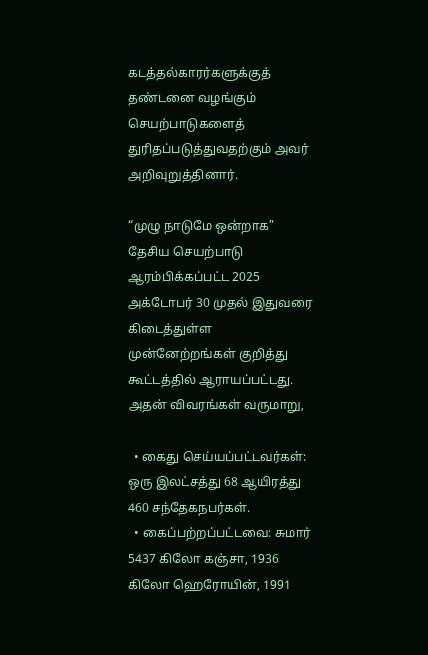கடத்தல்காரர்களுக்குத் தண்டனை வழங்கும் செயற்பாடுகளைத் துரிதப்படுத்துவதற்கும் அவர் அறிவுறுத்தினார்.

“முழு நாடுமே ஒன்றாக” தேசிய செயற்பாடு ஆரம்பிக்கப்பட்ட 2025 அக்டோபர் 30 முதல் இதுவரை கிடைத்துள்ள முன்னேற்றங்கள் குறித்து கூட்டத்தில் ஆராயப்பட்டது. அதன் விவரங்கள் வருமாறு,

  • கைது செய்யப்பட்டவர்கள்: ஒரு இலட்சத்து 68 ஆயிரத்து 460 சந்தேகநபர்கள்.
  • கைப்பற்றப்பட்டவை: சுமார் 5437 கிலோ கஞ்சா, 1936 கிலோ ஹெரோயின், 1991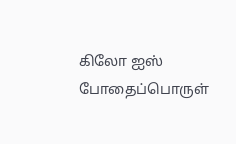கிலோ ஐஸ் போதைப்பொருள்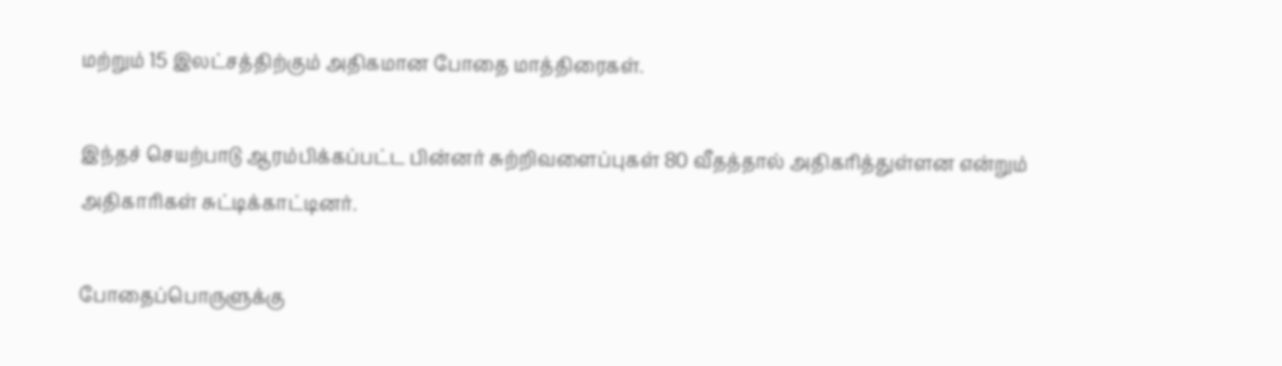மற்றும் 15 இலட்சத்திற்கும் அதிகமான போதை மாத்திரைகள்.

இந்தச் செயற்பாடு ஆரம்பிக்கப்பட்ட பின்னர் சுற்றிவளைப்புகள் 80 வீதத்தால் அதிகரித்துள்ளன என்றும் அதிகாரிகள் சுட்டிக்காட்டினர்.

போதைப்பொருளுக்கு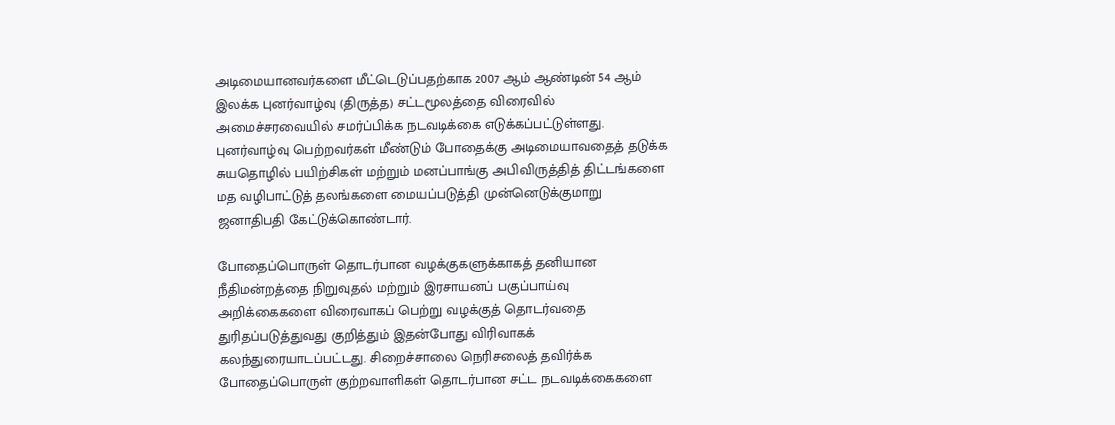அடிமையானவர்களை மீட்டெடுப்பதற்காக 2007 ஆம் ஆண்டின் 54 ஆம் இலக்க புனர்வாழ்வு (திருத்த) சட்டமூலத்தை விரைவில் அமைச்சரவையில் சமர்ப்பிக்க நடவடிக்கை எடுக்கப்பட்டுள்ளது. புனர்வாழ்வு பெற்றவர்கள் மீண்டும் போதைக்கு அடிமையாவதைத் தடுக்க சுயதொழில் பயிற்சிகள் மற்றும் மனப்பாங்கு அபிவிருத்தித் திட்டங்களை மத வழிபாட்டுத் தலங்களை மையப்படுத்தி முன்னெடுக்குமாறு ஜனாதிபதி கேட்டுக்கொண்டார்.

போதைப்பொருள் தொடர்பான வழக்குகளுக்காகத் தனியான நீதிமன்றத்தை நிறுவுதல் மற்றும் இரசாயனப் பகுப்பாய்வு அறிக்கைகளை விரைவாகப் பெற்று வழக்குத் தொடர்வதை துரிதப்படுத்துவது குறித்தும் இதன்போது விரிவாகக் கலந்துரையாடப்பட்டது. சிறைச்சாலை நெரிசலைத் தவிர்க்க போதைப்பொருள் குற்றவாளிகள் தொடர்பான சட்ட நடவடிக்கைகளை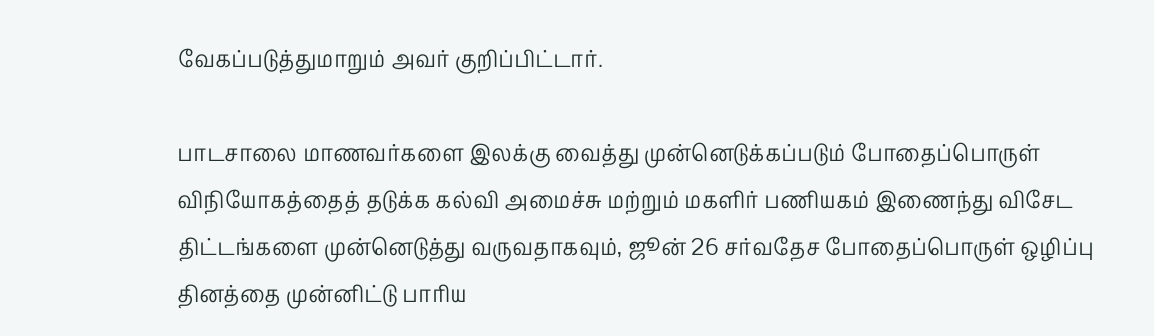வேகப்படுத்துமாறும் அவர் குறிப்பிட்டார்.

பாடசாலை மாணவர்களை இலக்கு வைத்து முன்னெடுக்கப்படும் போதைப்பொருள் விநியோகத்தைத் தடுக்க கல்வி அமைச்சு மற்றும் மகளிர் பணியகம் இணைந்து விசேட திட்டங்களை முன்னெடுத்து வருவதாகவும், ஜூன் 26 சர்வதேச போதைப்பொருள் ஒழிப்பு தினத்தை முன்னிட்டு பாரிய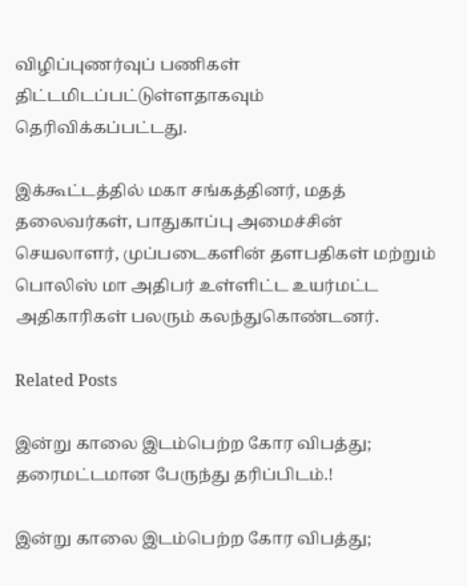விழிப்புணர்வுப் பணிகள் திட்டமிடப்பட்டுள்ளதாகவும் தெரிவிக்கப்பட்டது.

இக்கூட்டத்தில் மகா சங்கத்தினர், மதத் தலைவர்கள், பாதுகாப்பு அமைச்சின் செயலாளர், முப்படைகளின் தளபதிகள் மற்றும் பொலிஸ் மா அதிபர் உள்ளிட்ட உயர்மட்ட அதிகாரிகள் பலரும் கலந்துகொண்டனர்.

Related Posts

இன்று காலை இடம்பெற்ற கோர விபத்து; தரைமட்டமான பேருந்து தரிப்பிடம்.!

இன்று காலை இடம்பெற்ற கோர விபத்து;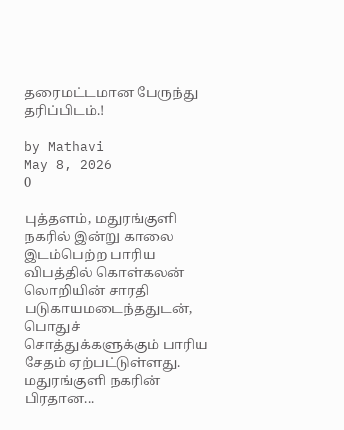தரைமட்டமான பேருந்து தரிப்பிடம்.!

by Mathavi
May 8, 2026
0

புத்தளம், மதுரங்குளி நகரில் இன்று காலை இடம்பெற்ற பாரிய விபத்தில் கொள்கலன் லொறியின் சாரதி படுகாயமடைந்ததுடன், பொதுச் சொத்துக்களுக்கும் பாரிய சேதம் ஏற்பட்டுள்ளது. மதுரங்குளி நகரின் பிரதான...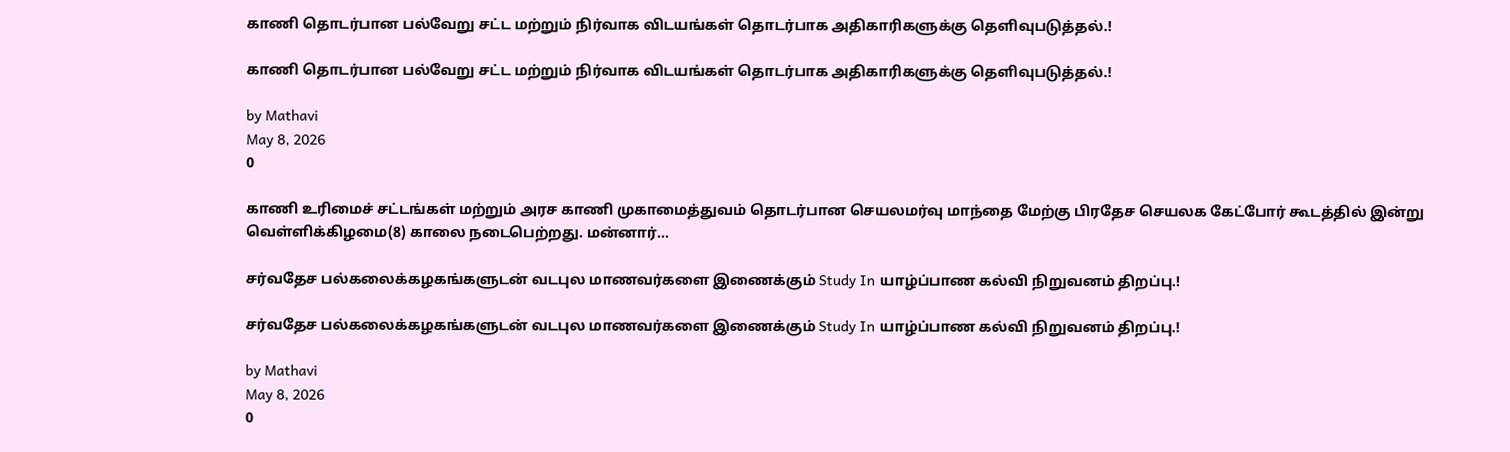காணி தொடர்பான பல்வேறு சட்ட மற்றும் நிர்வாக விடயங்கள் தொடர்பாக அதிகாரிகளுக்கு தெளிவுபடுத்தல்.!

காணி தொடர்பான பல்வேறு சட்ட மற்றும் நிர்வாக விடயங்கள் தொடர்பாக அதிகாரிகளுக்கு தெளிவுபடுத்தல்.!

by Mathavi
May 8, 2026
0

காணி உரிமைச் சட்டங்கள் மற்றும் அரச காணி முகாமைத்துவம் தொடர்பான செயலமர்வு மாந்தை மேற்கு பிரதேச செயலக கேட்போர் கூடத்தில் இன்று வெள்ளிக்கிழமை(8) காலை நடைபெற்றது. மன்னார்...

சர்வதேச பல்கலைக்கழகங்களுடன் வடபுல மாணவர்களை இணைக்கும் Study In யாழ்ப்பாண கல்வி நிறுவனம் திறப்பு.!

சர்வதேச பல்கலைக்கழகங்களுடன் வடபுல மாணவர்களை இணைக்கும் Study In யாழ்ப்பாண கல்வி நிறுவனம் திறப்பு.!

by Mathavi
May 8, 2026
0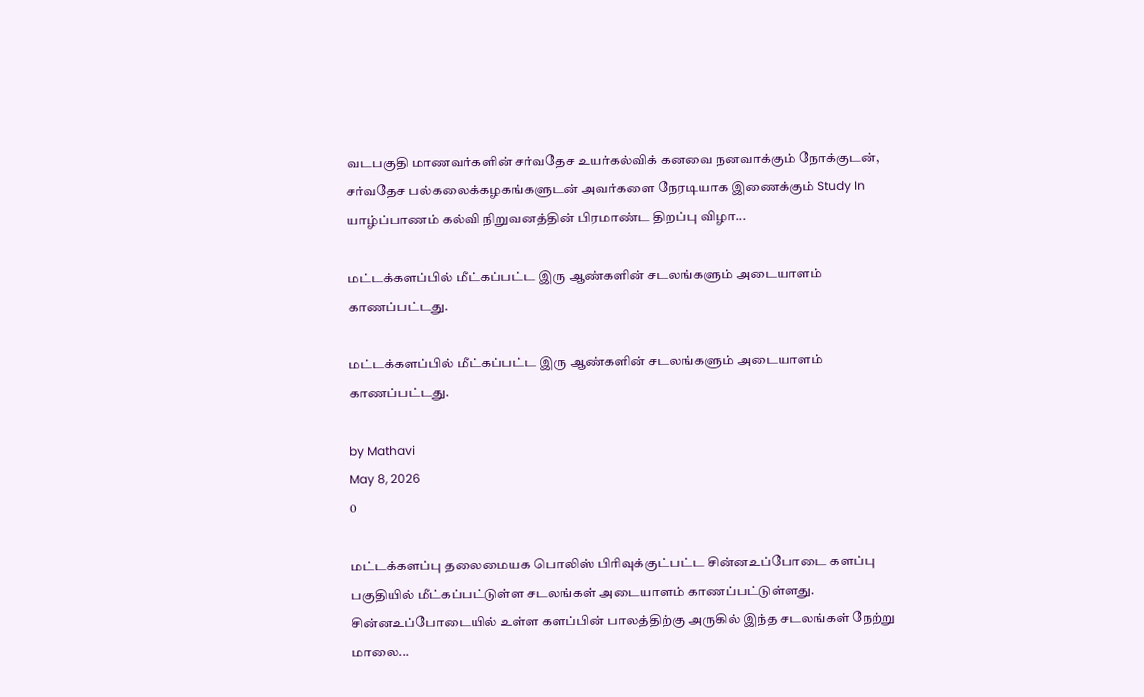வடபகுதி மாணவர்களின் சர்வதேச உயர்கல்விக் கனவை நனவாக்கும் நோக்குடன், சர்வதேச பல்கலைக்கழகங்களுடன் அவர்களை நேரடியாக இணைக்கும் Study In யாழ்ப்பாணம் கல்வி நிறுவனத்தின் பிரமாண்ட திறப்பு விழா...

மட்டக்களப்பில் மீட்கப்பட்ட இரு ஆண்களின் சடலங்களும் அடையாளம் காணப்பட்டது.

மட்டக்களப்பில் மீட்கப்பட்ட இரு ஆண்களின் சடலங்களும் அடையாளம் காணப்பட்டது.

by Mathavi
May 8, 2026
0

மட்டக்களப்பு தலைமையக பொலிஸ் பிரிவுக்குட்பட்ட சின்னஉப்போடை களப்பு பகுதியில் மீட்கப்பட்டுள்ள சடலங்கள் அடையாளம் காணப்பட்டுள்ளது. சின்னஉப்போடையில் உள்ள களப்பின் பாலத்திற்கு அருகில் இந்த சடலங்கள் நேற்று மாலை...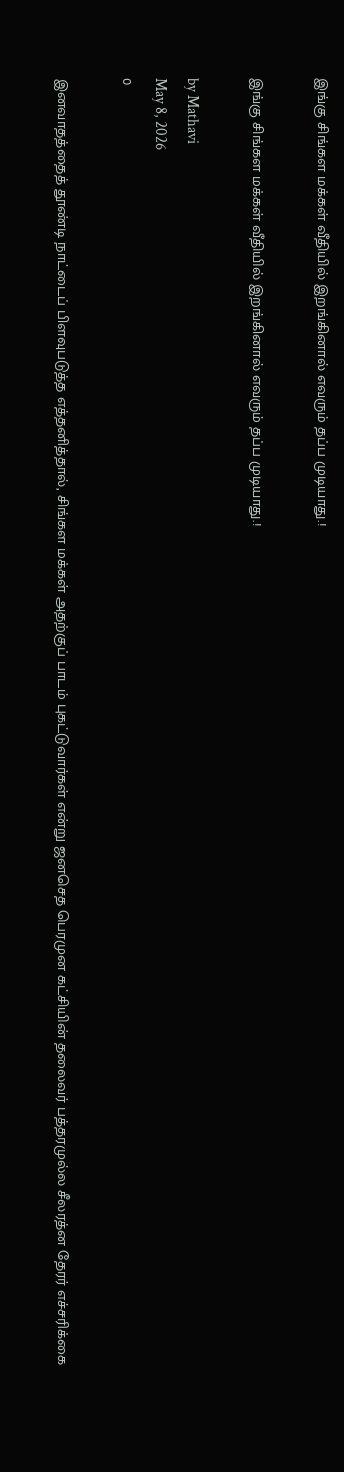இங்கு சிங்கள மக்கள் வீதியில் இறங்கினால் எவரும் தப்ப முடியாது.!

இங்கு சிங்கள மக்கள் வீதியில் இறங்கினால் எவரும் தப்ப முடியாது.!

by Mathavi
May 8, 2026
0

இனவாதத்தைத் தூண்டி நாட்டைப் பிளவுபடுத்த எத்தனித்தால், சிங்கள மக்கள் அதற்குப் பாடம் புகட்டுவார்கள் என்று ஜனசெத பெரமுன கட்சியின் தலைவர் பத்தரமுல்ல சீலரத்ன தேரர் எச்சரிக்கை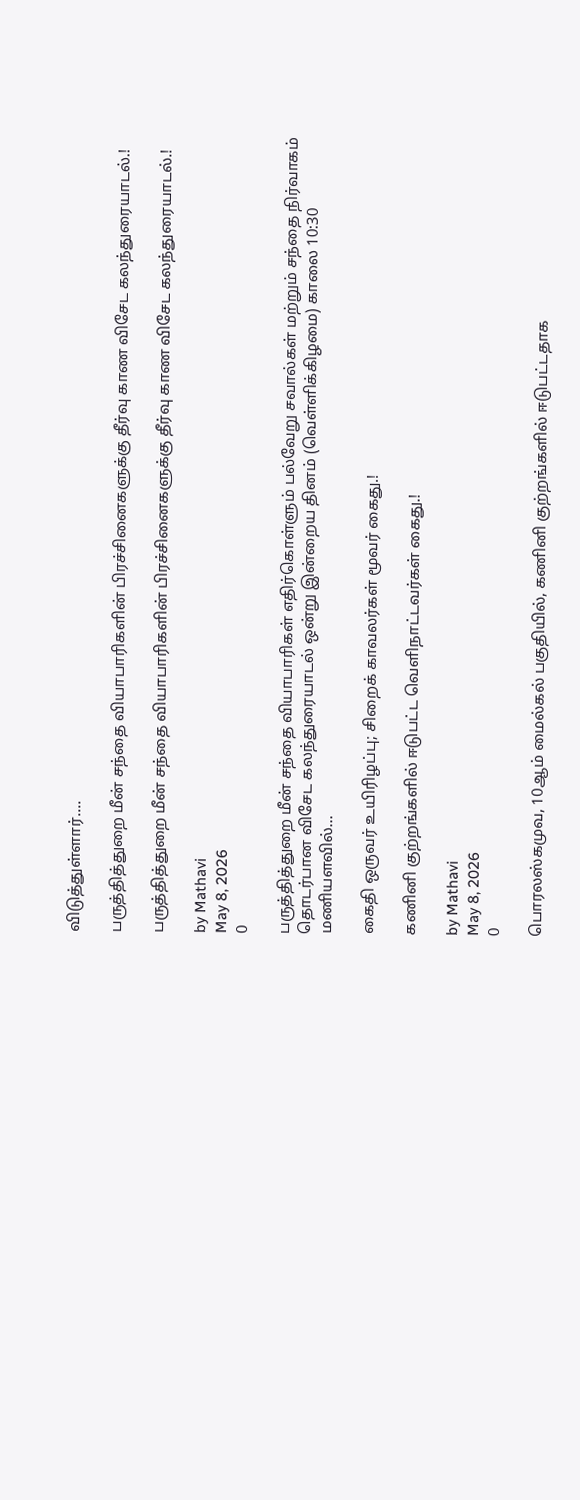விடுத்துள்ளார்....

பருத்தித்துறை மீன் சந்தை வியாபாரிகளின் பிரச்சினைகளுக்கு தீர்வு காண விசேட கலந்துரையாடல்.!

பருத்தித்துறை மீன் சந்தை வியாபாரிகளின் பிரச்சினைகளுக்கு தீர்வு காண விசேட கலந்துரையாடல்.!

by Mathavi
May 8, 2026
0

பருத்தித்துறை மீன் சந்தை வியாபாரிகள் எதிர்கொள்ளும் பல்வேறு சவால்கள் மற்றும் சந்தை நிர்வாகம் தொடர்பான விசேட கலந்துரையாடல் ஒன்று இன்றைய தினம் (வெள்ளிக்கிழமை) காலை 10:30 மணியளவில்...

கைதி ஒருவர் உயிரிழப்பு; சிறைக் காவலர்கள் மூவர் கைது.!

கணினி குற்றங்களில் ஈடுபட்ட வெளிநாட்டவர்கள் கைது.!

by Mathavi
May 8, 2026
0

பொரலஸ்கமுவ, 10ஆம் மைல்கல் பகுதியில், கணினி குற்றங்களில் ஈடுபட்டதாக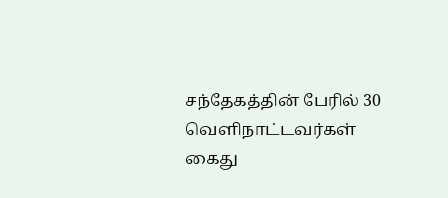சந்தேகத்தின் பேரில் 30 வெளிநாட்டவர்கள் கைது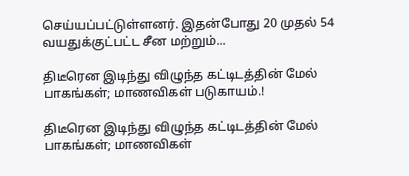செய்யப்பட்டுள்ளனர். இதன்போது 20 முதல் 54 வயதுக்குட்பட்ட சீன மற்றும்...

திடீரென இடிந்து விழுந்த கட்டிடத்தின் மேல் பாகங்கள்; மாணவிகள் படுகாயம்.!

திடீரென இடிந்து விழுந்த கட்டிடத்தின் மேல் பாகங்கள்; மாணவிகள்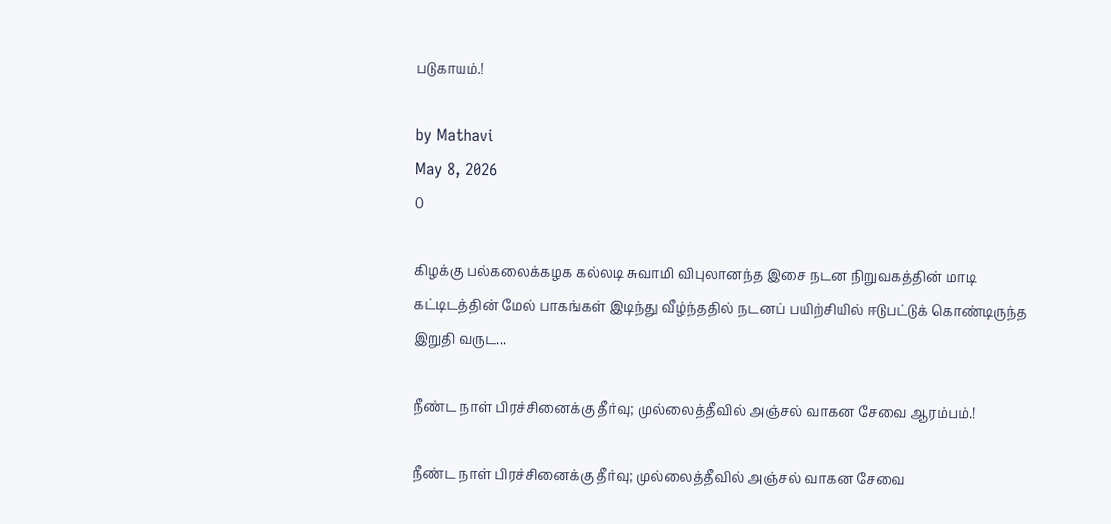படுகாயம்.!

by Mathavi
May 8, 2026
0

கிழக்கு பல்கலைக்கழக கல்லடி சுவாமி விபுலானந்த இசை நடன நிறுவகத்தின் மாடி கட்டிடத்தின் மேல் பாகங்கள் இடிந்து வீழ்ந்ததில் நடனப் பயிற்சியில் ஈடுபட்டுக் கொண்டிருந்த இறுதி வருட...

நீண்ட நாள் பிரச்சினைக்கு தீர்வு; முல்லைத்தீவில் அஞ்சல் வாகன சேவை ஆரம்பம்.!

நீண்ட நாள் பிரச்சினைக்கு தீர்வு; முல்லைத்தீவில் அஞ்சல் வாகன சேவை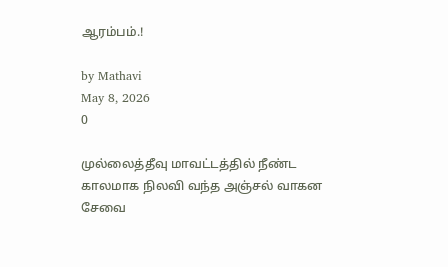ஆரம்பம்.!

by Mathavi
May 8, 2026
0

முல்லைத்தீவு மாவட்டத்தில் நீண்ட காலமாக நிலவி வந்த அஞ்சல் வாகன சேவை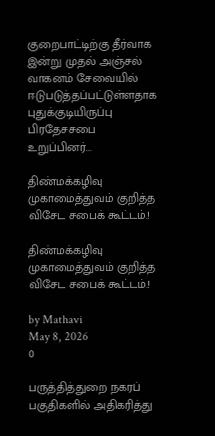குறைபாட்டிற்கு தீர்வாக இன்று முதல் அஞ்சல் வாகனம் சேவையில் ஈடுபடுத்தப்பட்டுள்ளதாக புதுக்குடியிருப்பு பிரதேசசபை உறுப்பினர்...

திண்மக்கழிவு முகாமைத்துவம் குறித்த விசேட சபைக் கூட்டம்.!

திண்மக்கழிவு முகாமைத்துவம் குறித்த விசேட சபைக் கூட்டம்.!

by Mathavi
May 8, 2026
0

பருத்தித்துறை நகரப் பகுதிகளில் அதிகரித்து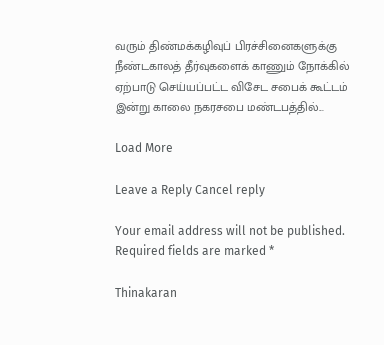வரும் திண்மக்கழிவுப் பிரச்சினைகளுக்கு நீண்டகாலத் தீர்வுகளைக் காணும் நோக்கில் ஏற்பாடு செய்யப்பட்ட விசேட சபைக் கூட்டம் இன்று காலை நகரசபை மண்டபத்தில்...

Load More

Leave a Reply Cancel reply

Your email address will not be published. Required fields are marked *

Thinakaran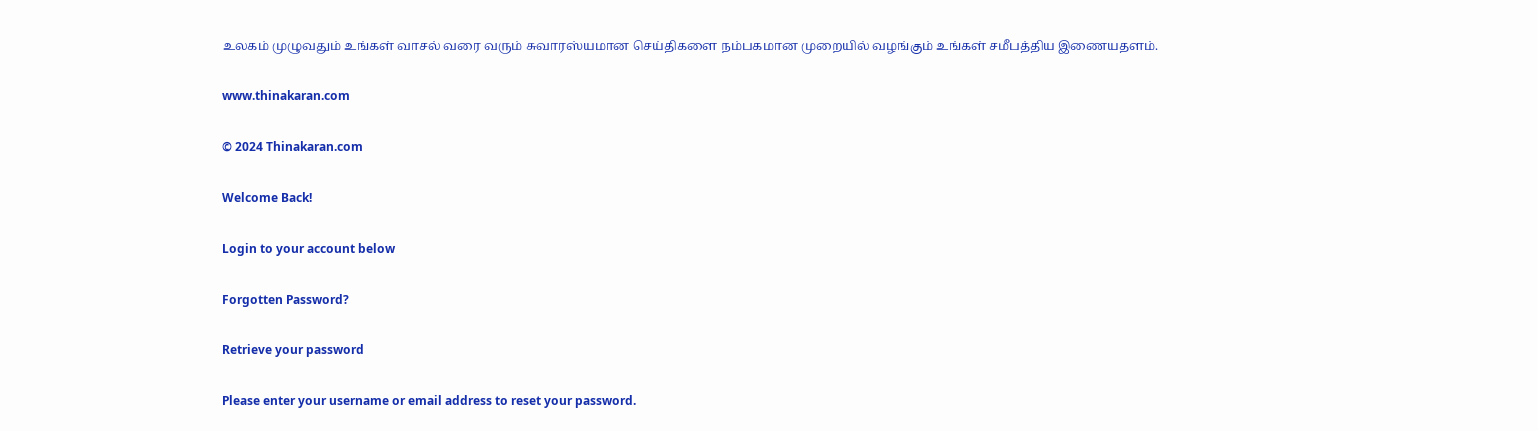உலகம் முழுவதும் உங்கள் வாசல் வரை வரும் சுவாரஸ்யமான செய்திகளை நம்பகமான முறையில் வழங்கும் உங்கள் சமீபத்திய இணையதளம்.

www.thinakaran.com

© 2024 Thinakaran.com

Welcome Back!

Login to your account below

Forgotten Password?

Retrieve your password

Please enter your username or email address to reset your password.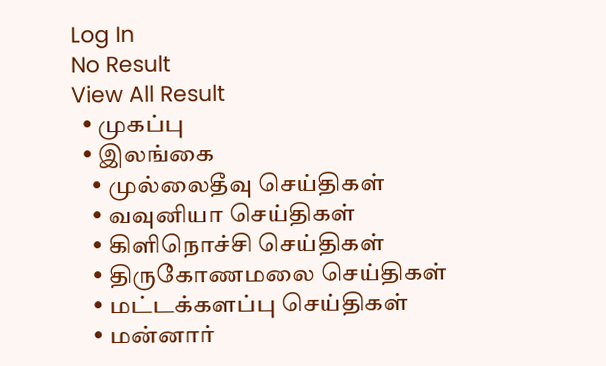Log In
No Result
View All Result
  • முகப்பு
  • இலங்கை
    • முல்லைதீவு செய்திகள்
    • வவுனியா செய்திகள்
    • கிளிநொச்சி செய்திகள்
    • திருகோணமலை செய்திகள்
    • மட்டக்களப்பு செய்திகள்
    • மன்னார்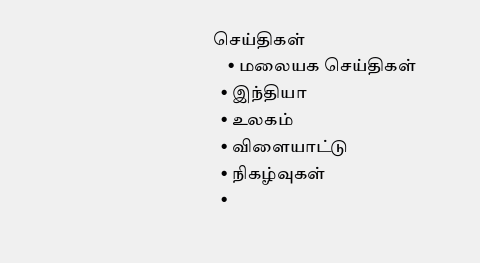செய்திகள்
    • மலையக செய்திகள்
  • இந்தியா
  • உலகம்
  • விளையாட்டு
  • நிகழ்வுகள்
  •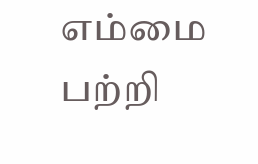எம்மை பற்றி